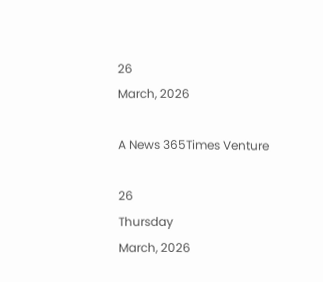26
March, 2026

A News 365Times Venture

26
Thursday
March, 2026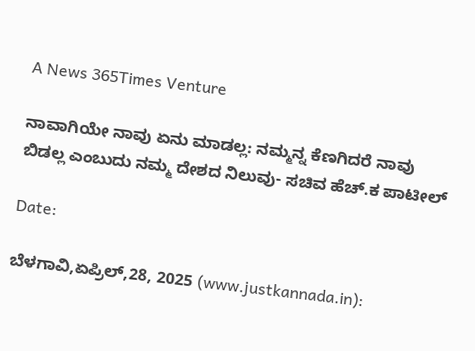A News 365Times Venture

ನಾವಾಗಿಯೇ ನಾವು ಏನು ಮಾಡಲ್ಲ: ನಮ್ಮನ್ನ ಕೆಣಗಿದರೆ ನಾವು ಬಿಡಲ್ಲ ಎಂಬುದು ನಮ್ಮ ದೇಶದ ನಿಲುವು- ಸಚಿವ ಹೆಚ್.ಕ ಪಾಟೀಲ್

Date:

ಬೆಳಗಾವಿ,ಏಪ್ರಿಲ್,28, 2025 (www.justkannada.in):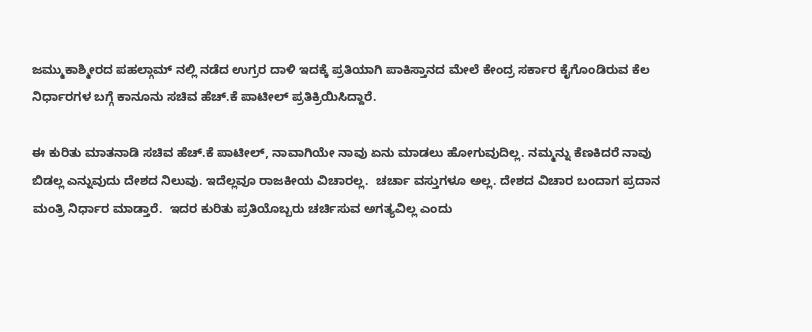ಜಮ್ಮುಕಾಶ್ಮೀರದ ಪಹಲ್ಗಾಮ್ ನ‍ಲ್ಲಿ ನಡೆದ ಉಗ್ರರ ದಾಳಿ ಇದಕ್ಕೆ ಪ್ರತಿಯಾಗಿ ಪಾಕಿಸ್ತಾನದ ಮೇಲೆ ಕೇಂದ್ರ ಸರ್ಕಾರ ಕೈಗೊಂಡಿರುವ ಕೆಲ ನಿರ್ಧಾರಗಳ ಬಗ್ಗೆ ಕಾನೂನು ಸಚಿವ ಹೆಚ್.ಕೆ ಪಾಟೀಲ್ ಪ್ರತಿಕ್ರಿಯಿಸಿದ್ದಾರೆ.

ಈ ಕುರಿತು ಮಾತನಾಡಿ ಸಚಿವ ಹೆಚ್.ಕೆ ಪಾಟೀಲ್, ನಾವಾಗಿಯೇ ನಾವು ಏನು ಮಾಡಲು ಹೋಗುವುದಿಲ್ಲ. ನಮ್ಮನ್ನು ಕೆಣಕಿದರೆ ನಾವು ಬಿಡಲ್ಲ ಎನ್ನುವುದು ದೇಶದ ನಿಲುವು. ಇದೆಲ್ಲವೂ ರಾಜಕೀಯ ವಿಚಾರಲ್ಲ.  ಚರ್ಚಾ ವಸ್ತುಗಳೂ ಅಲ್ಲ. ದೇಶದ ವಿಚಾರ ಬಂದಾಗ ಪ್ರದಾನ ಮಂತ್ರಿ ನಿರ್ಧಾರ ಮಾಡ್ತಾರೆ.  ಇದರ ಕುರಿತು ಪ್ರತಿಯೊಬ್ಬರು ಚರ್ಚಿಸುವ ಅಗತ್ಯವಿಲ್ಲ ಎಂದು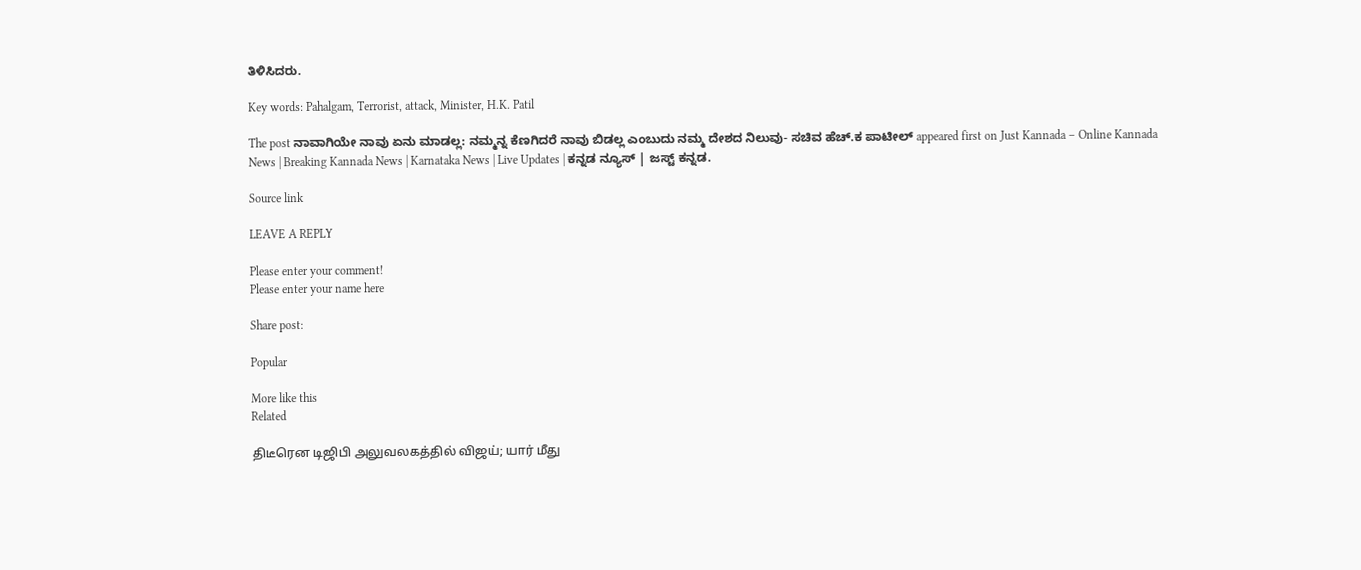ತಿಳಿಸಿದರು.

Key words: Pahalgam, Terrorist, attack, Minister, H.K. Patil

The post ನಾವಾಗಿಯೇ ನಾವು ಏನು ಮಾಡಲ್ಲ: ನಮ್ಮನ್ನ ಕೆಣಗಿದರೆ ನಾವು ಬಿಡಲ್ಲ ಎಂಬುದು ನಮ್ಮ ದೇಶದ ನಿಲುವು- ಸಚಿವ ಹೆಚ್.ಕ ಪಾಟೀಲ್ appeared first on Just Kannada – Online Kannada News | Breaking Kannada News | Karnataka News | Live Updates | ಕನ್ನಡ ನ್ಯೂಸ್ | ಜಸ್ಟ್ ಕನ್ನಡ.

Source link

LEAVE A REPLY

Please enter your comment!
Please enter your name here

Share post:

Popular

More like this
Related

திடீரென டிஜிபி அலுவலகத்தில் விஜய்; யார் மீது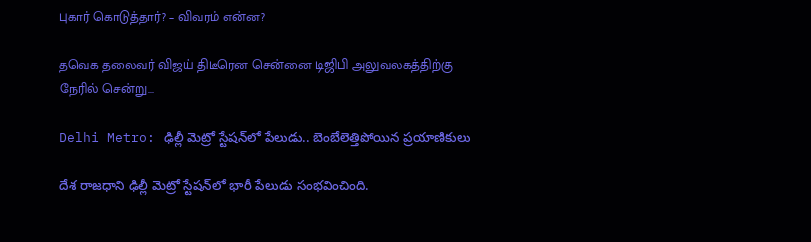புகார் கொடுத்தார்? – விவரம் என்ன?

தவெக தலைவர் விஜய் திடீரென சென்னை டிஜிபி அலுவலகத்திற்கு நேரில் சென்று...

Delhi Metro: ఢిల్లీ మెట్రో స్టేషన్‌లో పేలుడు.. బెంబేలెత్తిపోయిన ప్రయాణికులు

దేశ రాజధాని ఢిల్లీ మెట్రో స్టేషన్‌లో భారీ పేలుడు సంభవించింది.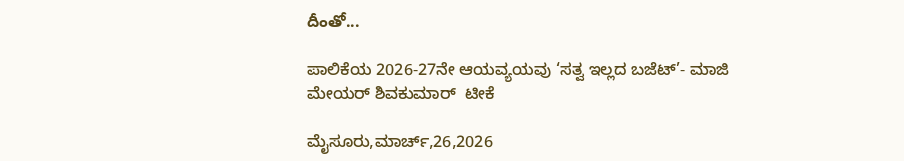దీంతో...

ಪಾಲಿಕೆಯ 2026-27ನೇ ಆಯವ್ಯಯವು ‘ಸತ್ವ ಇಲ್ಲದ ಬಜೆಟ್’- ಮಾಜಿ ಮೇಯರ್ ಶಿವಕುಮಾರ್  ಟೀಕೆ

ಮೈಸೂರು,ಮಾರ್ಚ್,26,2026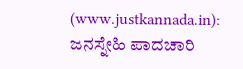(www.justkannada.in): ಜನಸ್ನೇಹಿ ಪಾದಚಾರಿ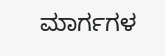ಮಾರ್ಗಗಳ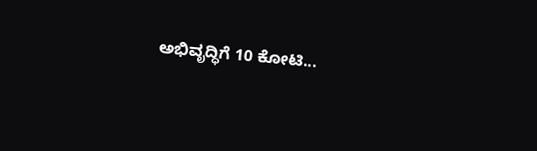ಅಭಿವೃದ್ಧಿಗೆ 10 ಕೋಟಿ...